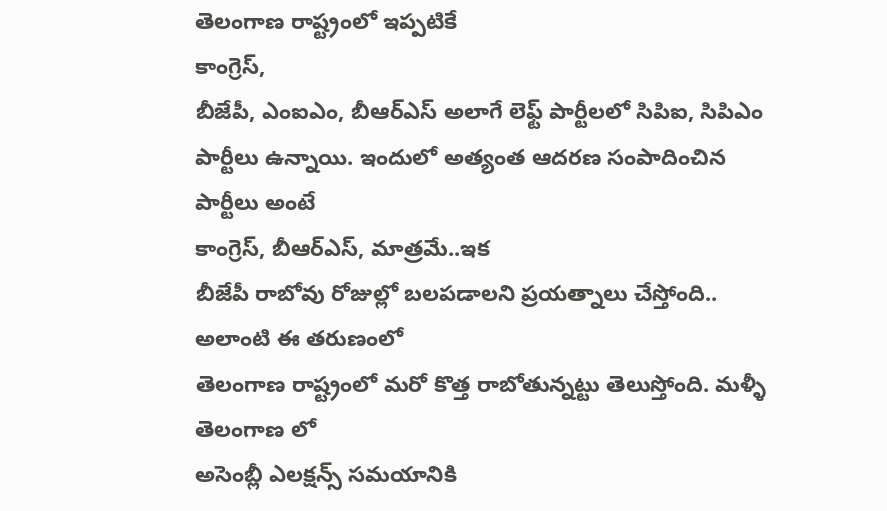తెలంగాణ రాష్ట్రంలో ఇప్పటికే
కాంగ్రెస్,
బీజేపీ, ఎంఐఎం, బీఆర్ఎస్ అలాగే లెఫ్ట్ పార్టీలలో సిపిఐ, సిపిఎం పార్టీలు ఉన్నాయి. ఇందులో అత్యంత ఆదరణ సంపాదించిన పార్టీలు అంటే
కాంగ్రెస్, బీఆర్ఎస్, మాత్రమే..ఇక
బీజేపీ రాబోవు రోజుల్లో బలపడాలని ప్రయత్నాలు చేస్తోంది.. అలాంటి ఈ తరుణంలో
తెలంగాణ రాష్ట్రంలో మరో కొత్త రాబోతున్నట్టు తెలుస్తోంది. మళ్ళీ
తెలంగాణ లో
అసెంబ్లీ ఎలక్షన్స్ సమయానికి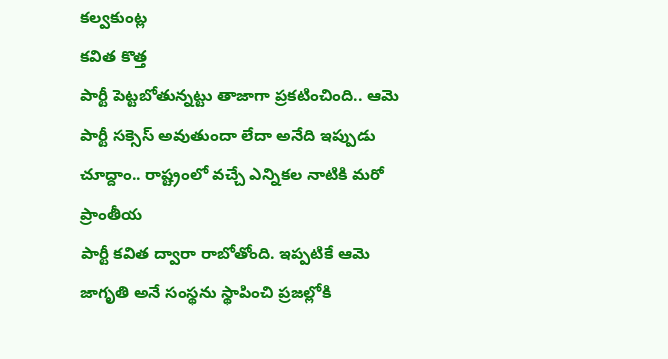కల్వకుంట్ల
కవిత కొత్త
పార్టీ పెట్టబోతున్నట్టు తాజాగా ప్రకటించింది.. ఆమె
పార్టీ సక్సెస్ అవుతుందా లేదా అనేది ఇప్పుడు చూద్దాం.. రాష్ట్రంలో వచ్చే ఎన్నికల నాటికి మరో ప్రాంతీయ
పార్టీ కవిత ద్వారా రాబోతోంది. ఇప్పటికే ఆమె జాగృతి అనే సంస్థను స్థాపించి ప్రజల్లోకి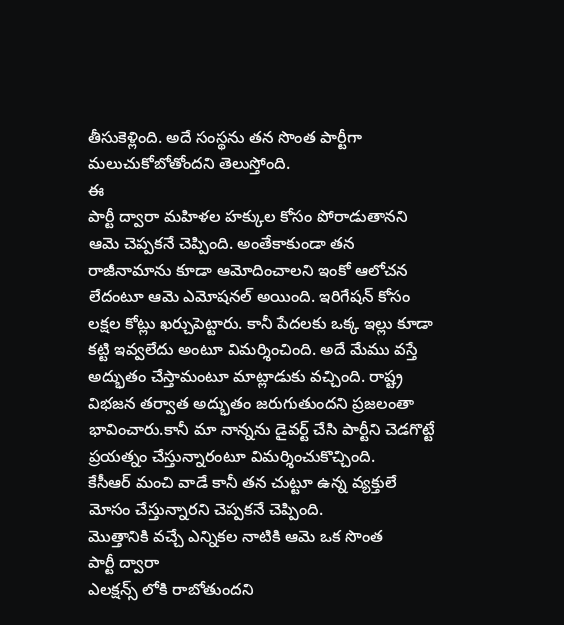తీసుకెళ్లింది. అదే సంస్థను తన సొంత పార్టీగా మలుచుకోబోతోందని తెలుస్తోంది.
ఈ
పార్టీ ద్వారా మహిళల హక్కుల కోసం పోరాడుతానని ఆమె చెప్పకనే చెప్పింది. అంతేకాకుండా తన రాజీనామాను కూడా ఆమోదించాలని ఇంకో ఆలోచన లేదంటూ ఆమె ఎమోషనల్ అయింది. ఇరిగేషన్ కోసం లక్షల కోట్లు ఖర్చుపెట్టారు. కానీ పేదలకు ఒక్క ఇల్లు కూడా కట్టి ఇవ్వలేదు అంటూ విమర్శించింది. అదే మేము వస్తే అద్భుతం చేస్తామంటూ మాట్లాడుకు వచ్చింది. రాష్ట్ర విభజన తర్వాత అద్భుతం జరుగుతుందని ప్రజలంతా భావించారు.కానీ మా నాన్నను డైవర్ట్ చేసి పార్టీని చెడగొట్టే ప్రయత్నం చేస్తున్నారంటూ విమర్శించుకొచ్చింది.
కేసీఆర్ మంచి వాడే కానీ తన చుట్టూ ఉన్న వ్యక్తులే మోసం చేస్తున్నారని చెప్పకనే చెప్పింది.
మొత్తానికి వచ్చే ఎన్నికల నాటికి ఆమె ఒక సొంత
పార్టీ ద్వారా
ఎలక్షన్స్ లోకి రాబోతుందని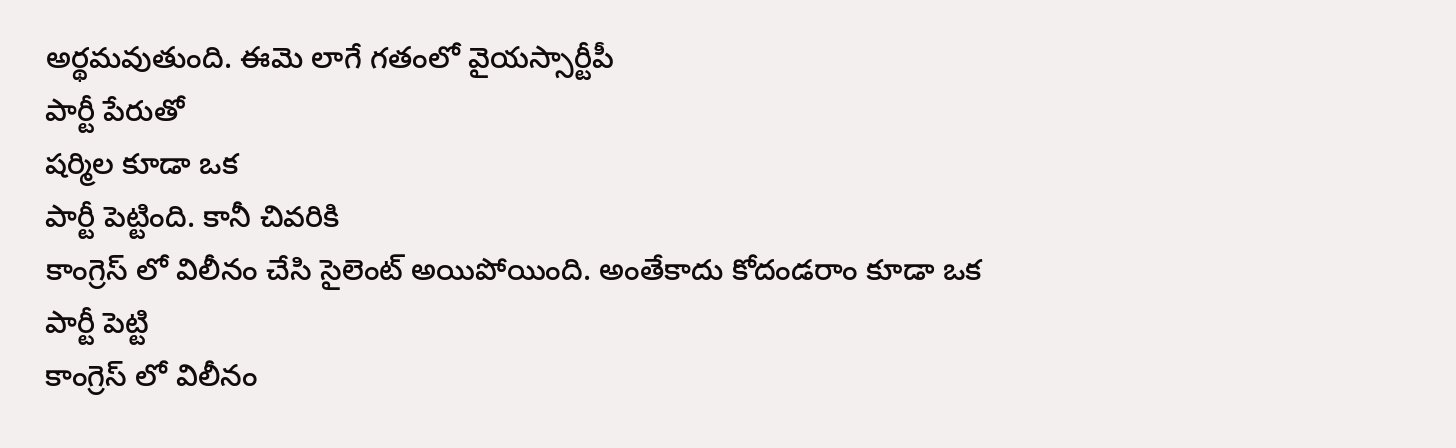అర్థమవుతుంది. ఈమె లాగే గతంలో వైయస్సార్టీపీ
పార్టీ పేరుతో
షర్మిల కూడా ఒక
పార్టీ పెట్టింది. కానీ చివరికి
కాంగ్రెస్ లో విలీనం చేసి సైలెంట్ అయిపోయింది. అంతేకాదు కోదండరాం కూడా ఒక
పార్టీ పెట్టి
కాంగ్రెస్ లో విలీనం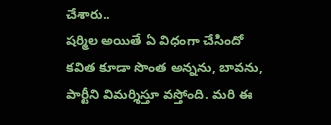చేశారు..
షర్మిల అయితే ఏ విధంగా చేసిందో
కవిత కూడా సొంత అన్నను, బావను, పార్టీని విమర్శిస్తూ వస్తోంది. మరి ఈ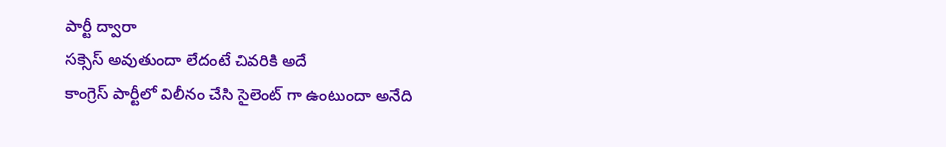పార్టీ ద్వారా
సక్సెస్ అవుతుందా లేదంటే చివరికి అదే
కాంగ్రెస్ పార్టీలో విలీనం చేసి సైలెంట్ గా ఉంటుందా అనేది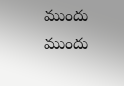ముందు ముందు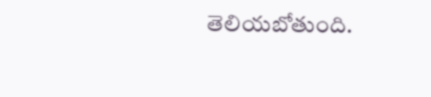తెలియబోతుంది.